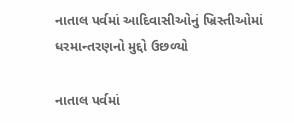નાતાલ પર્વમાં આદિવાસીઓનું ખ્રિસ્તીઓમાં ધરમાન્તરણનો મુદ્દો ઉછળ્યો

નાતાલ પર્વમાં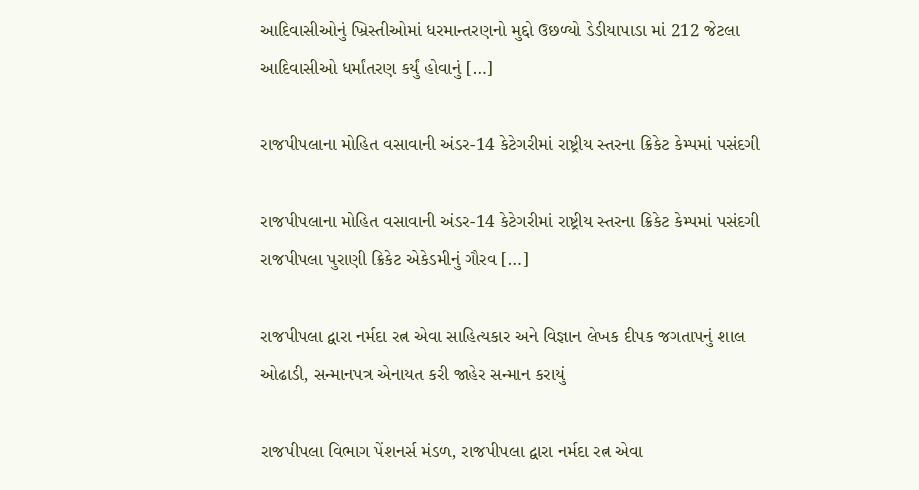આદિવાસીઓનું ખ્રિસ્તીઓમાં ધરમાન્તરણનો મુદ્દો ઉછળ્યો ડેડીયાપાડા માં 212 જેટલા આદિવાસીઓ ધર્માંતરણ કર્યું હોવાનું […]

રાજપીપલાના મોહિત વસાવાની અંડર-14 કેટેગરીમાં રાષ્ટ્રીય સ્તરના ક્રિકેટ કેમ્પમાં પસંદગી

રાજપીપલાના મોહિત વસાવાની અંડર-14 કેટેગરીમાં રાષ્ટ્રીય સ્તરના ક્રિકેટ કેમ્પમાં પસંદગી રાજપીપલા પુરાણી ક્રિકેટ એકેડમીનું ગૌરવ […]

રાજપીપલા દ્વારા નર્મદા રત્ન એવા સાહિત્યકાર અને વિજ્ઞાન લેખક દીપક જગતાપનું શાલ ઓઢાડી, સન્માનપત્ર એનાયત કરી જાહેર સન્માન કરાયું

રાજપીપલા વિભાગ પેંશનર્સ મંડળ, રાજપીપલા દ્વારા નર્મદા રત્ન એવા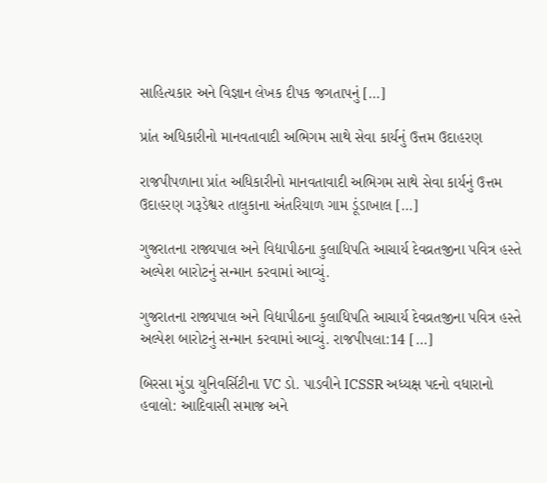સાહિત્યકાર અને વિજ્ઞાન લેખક દીપક જગતાપનું […]

પ્રાંત અધિકારીનો માનવતાવાદી અભિગમ સાથે સેવા કાર્યનું ઉત્તમ ઉદાહરણ

રાજપીપળાના પ્રાંત અધિકારીનો માનવતાવાદી અભિગમ સાથે સેવા કાર્યનું ઉત્તમ ઉદાહરણ ગરૂડેશ્વર તાલુકાના અંતરિયાળ ગામ ડૂંડાખાલ […]

ગુજરાતના રાજ્યપાલ અને વિદ્યાપીઠના કુલાધિપતિ આચાર્ય દેવવ્રતજીના પવિત્ર હસ્તે અલ્પેશ બારોટનું સન્માન કરવામાં આવ્યું.

ગુજરાતના રાજ્યપાલ અને વિદ્યાપીઠના કુલાધિપતિ આચાર્ય દેવવ્રતજીના પવિત્ર હસ્તે અલ્પેશ બારોટનું સન્માન કરવામાં આવ્યું. રાજપીપલા:14 […]

બિરસા મુંડા યુનિવર્સિટીના VC ડો. પાડવીને ICSSR અધ્યક્ષ પદનો વધારાનો હવાલો: આદિવાસી સમાજ અને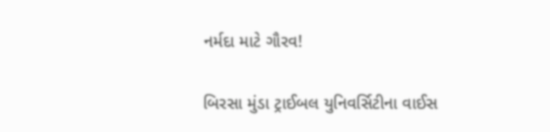નર્મદા માટે ગૌરવ!

બિરસા મુંડા ટ્રાઈબલ યુનિવર્સિટીના વાઈસ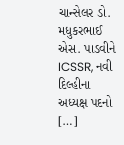ચાન્સેલર ડો. મધુકરભાઈ એસ. પાડવીને ICSSR, નવી દિલ્હીના અધ્યક્ષ પદનો […]